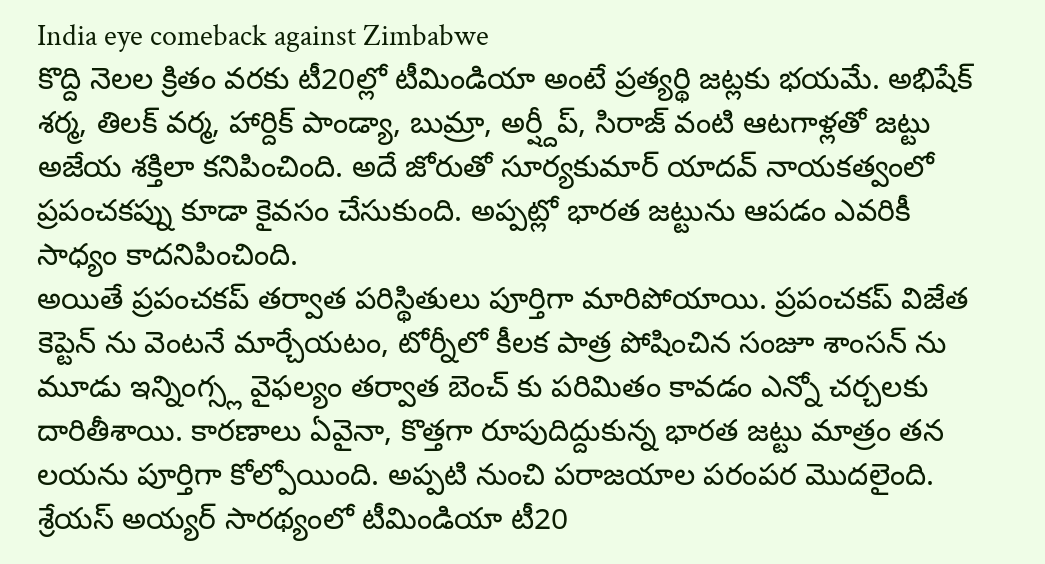India eye comeback against Zimbabwe
కొద్ది నెలల క్రితం వరకు టీ20ల్లో టీమిండియా అంటే ప్రత్యర్థి జట్లకు భయమే. అభిషేక్ శర్మ, తిలక్ వర్మ, హార్దిక్ పాండ్యా, బుమ్రా, అర్ష్దీప్, సిరాజ్ వంటి ఆటగాళ్లతో జట్టు అజేయ శక్తిలా కనిపించింది. అదే జోరుతో సూర్యకుమార్ యాదవ్ నాయకత్వంలో ప్రపంచకప్ను కూడా కైవసం చేసుకుంది. అప్పట్లో భారత జట్టును ఆపడం ఎవరికీ సాధ్యం కాదనిపించింది.
అయితే ప్రపంచకప్ తర్వాత పరిస్థితులు పూర్తిగా మారిపోయాయి. ప్రపంచకప్ విజేత కెప్టెన్ ను వెంటనే మార్చేయటం, టోర్నీలో కీలక పాత్ర పోషించిన సంజూ శాంసన్ ను మూడు ఇన్నింగ్స్ల వైఫల్యం తర్వాత బెంచ్ కు పరిమితం కావడం ఎన్నో చర్చలకు దారితీశాయి. కారణాలు ఏవైనా, కొత్తగా రూపుదిద్దుకున్న భారత జట్టు మాత్రం తన లయను పూర్తిగా కోల్పోయింది. అప్పటి నుంచి పరాజయాల పరంపర మొదలైంది.
శ్రేయస్ అయ్యర్ సారథ్యంలో టీమిండియా టీ20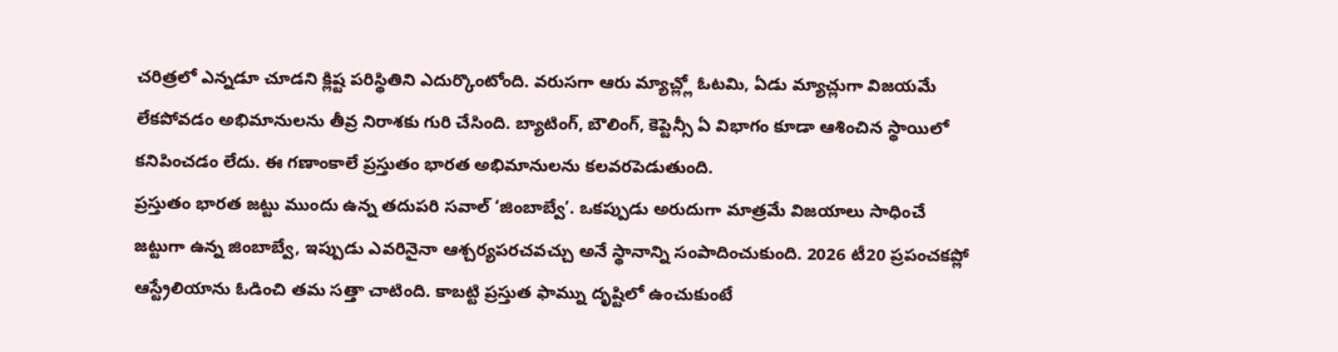చరిత్రలో ఎన్నడూ చూడని క్లిష్ట పరిస్థితిని ఎదుర్కొంటోంది. వరుసగా ఆరు మ్యాచ్ల్లో ఓటమి, ఏడు మ్యాచ్లుగా విజయమే లేకపోవడం అభిమానులను తీవ్ర నిరాశకు గురి చేసింది. బ్యాటింగ్, బౌలింగ్, కెప్టెన్సీ ఏ విభాగం కూడా ఆశించిన స్థాయిలో కనిపించడం లేదు. ఈ గణాంకాలే ప్రస్తుతం భారత అభిమానులను కలవరపెడుతుంది.
ప్రస్తుతం భారత జట్టు ముందు ఉన్న తదుపరి సవాల్ ‘జింబాబ్వే’. ఒకప్పుడు అరుదుగా మాత్రమే విజయాలు సాధించే జట్టుగా ఉన్న జింబాబ్వే, ఇప్పుడు ఎవరినైనా ఆశ్చర్యపరచవచ్చు అనే స్థానాన్ని సంపాదించుకుంది. 2026 టీ20 ప్రపంచకప్లో ఆస్ట్రేలియాను ఓడించి తమ సత్తా చాటింది. కాబట్టి ప్రస్తుత ఫామ్ను దృష్టిలో ఉంచుకుంటే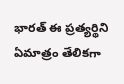భారత్ ఈ ప్రత్యర్థిని ఏమాత్రం తేలికగా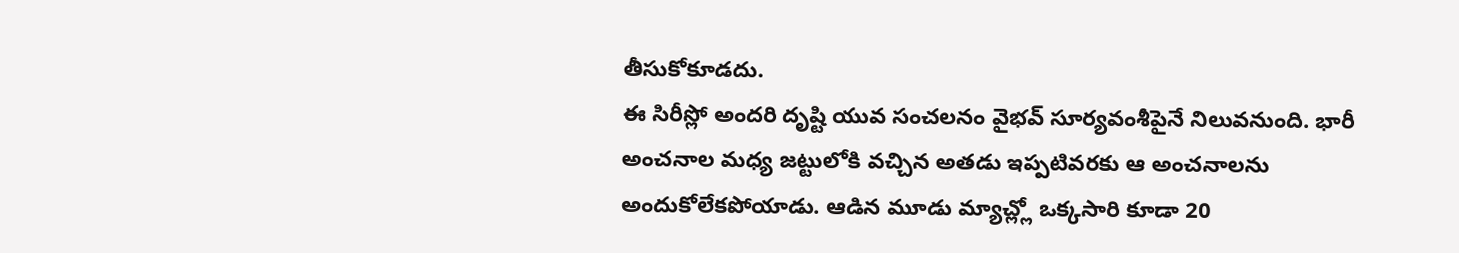తీసుకోకూడదు.
ఈ సిరీస్లో అందరి దృష్టి యువ సంచలనం వైభవ్ సూర్యవంశీపైనే నిలువనుంది. భారీ అంచనాల మధ్య జట్టులోకి వచ్చిన అతడు ఇప్పటివరకు ఆ అంచనాలను అందుకోలేకపోయాడు. ఆడిన మూడు మ్యాచ్ల్లో ఒక్కసారి కూడా 20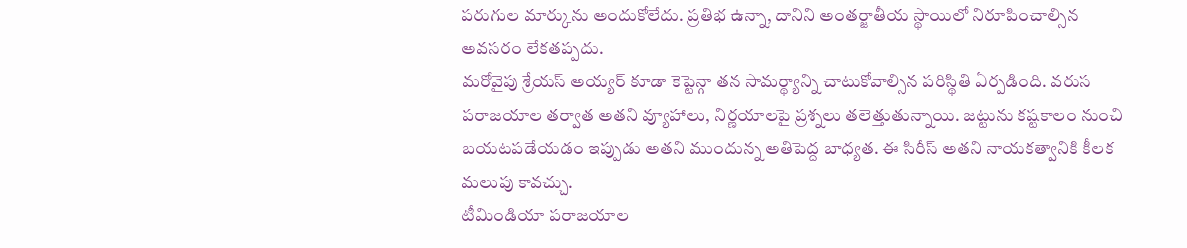పరుగుల మార్కును అందుకోలేదు. ప్రతిభ ఉన్నా, దానిని అంతర్జాతీయ స్థాయిలో నిరూపించాల్సిన అవసరం లేకతప్పదు.
మరోవైపు శ్రేయస్ అయ్యర్ కూడా కెప్టెన్గా తన సామర్థ్యాన్ని చాటుకోవాల్సిన పరిస్థితి ఏర్పడింది. వరుస పరాజయాల తర్వాత అతని వ్యూహాలు, నిర్ణయాలపై ప్రశ్నలు తలెత్తుతున్నాయి. జట్టును కష్టకాలం నుంచి బయటపడేయడం ఇప్పుడు అతని ముందున్న అతిపెద్ద బాధ్యత. ఈ సిరీస్ అతని నాయకత్వానికి కీలక మలుపు కావచ్చు.
టీమిండియా పరాజయాల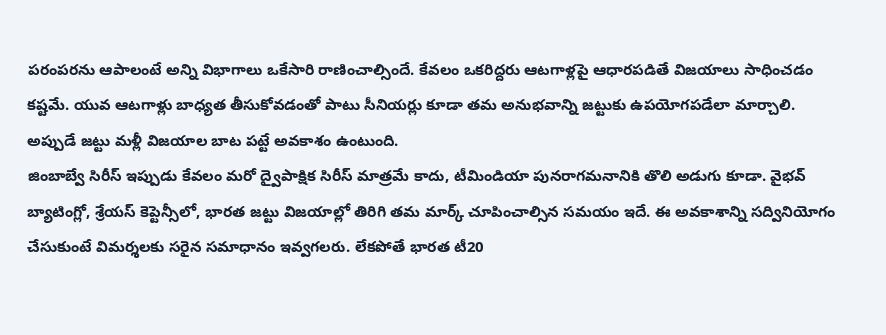పరంపరను ఆపాలంటే అన్ని విభాగాలు ఒకేసారి రాణించాల్సిందే. కేవలం ఒకరిద్దరు ఆటగాళ్లపై ఆధారపడితే విజయాలు సాధించడం కష్టమే. యువ ఆటగాళ్లు బాధ్యత తీసుకోవడంతో పాటు సీనియర్లు కూడా తమ అనుభవాన్ని జట్టుకు ఉపయోగపడేలా మార్చాలి. అప్పుడే జట్టు మళ్లీ విజయాల బాట పట్టే అవకాశం ఉంటుంది.
జింబాబ్వే సిరీస్ ఇప్పుడు కేవలం మరో ద్వైపాక్షిక సిరీస్ మాత్రమే కాదు, టీమిండియా పునరాగమనానికి తొలి అడుగు కూడా. వైభవ్ బ్యాటింగ్లో, శ్రేయస్ కెప్టెన్సీలో, భారత జట్టు విజయాల్లో తిరిగి తమ మార్క్ చూపించాల్సిన సమయం ఇదే. ఈ అవకాశాన్ని సద్వినియోగం చేసుకుంటే విమర్శలకు సరైన సమాధానం ఇవ్వగలరు. లేకపోతే భారత టీ20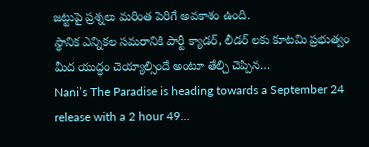జట్టుపై ప్రశ్నలు మరింత పెరిగే అవకాశం ఉంది.
స్థానిక ఎన్నికల సమరానికి పార్టీ క్యాడర్, లీడర్ లకు కూటమి ప్రభుత్వం మీద యుద్ధం చెయ్యాల్సిందే అంటూ తేల్చి చెప్పిన…
Nani’s The Paradise is heading towards a September 24 release with a 2 hour 49…